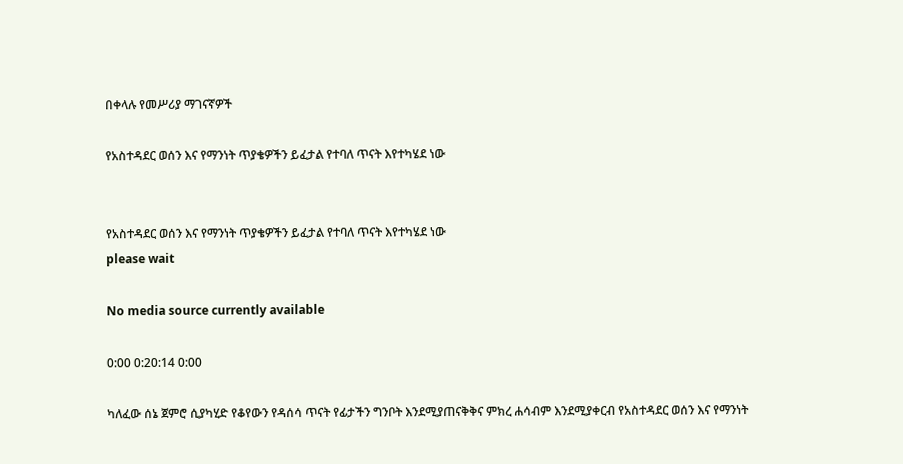በቀላሉ የመሥሪያ ማገናኛዎች

የአስተዳደር ወሰን እና የማንነት ጥያቄዎችን ይፈታል የተባለ ጥናት እየተካሄደ ነው


የአስተዳደር ወሰን እና የማንነት ጥያቄዎችን ይፈታል የተባለ ጥናት እየተካሄደ ነው
please wait

No media source currently available

0:00 0:20:14 0:00

ካለፈው ሰኔ ጀምሮ ሲያካሂድ የቆየውን የዳሰሳ ጥናት የፊታችን ግንቦት እንደሚያጠናቅቅና ምክረ ሐሳብም እንደሚያቀርብ የአስተዳደር ወሰን እና የማንነት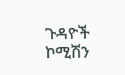ጉዳዮች ኮሚሽን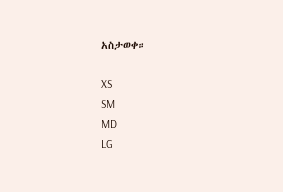አስታወቀ።

XS
SM
MD
LG